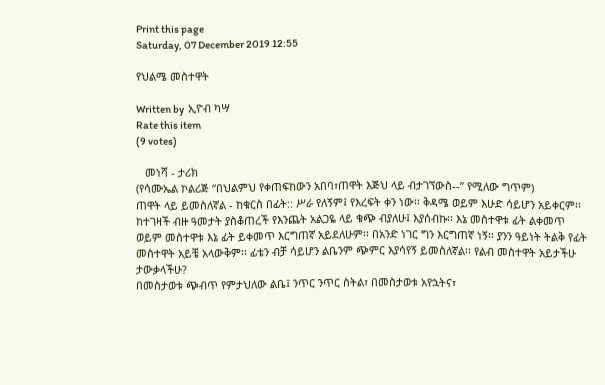Print this page
Saturday, 07 December 2019 12:55

የህልሜ መስተዋት

Written by  ኢዮብ ካሣ
Rate this item
(9 votes)

   መነሻ - ታሪክ
(የሳሙኤል ኮልሪጅ “በህልምህ የቀጠፍከውን አበባ፣ጠዋት እጅህ ላይ ብታገኘውስ--” የሚለው ግጥም)
ጠዋት ላይ ይመስለኛል - ከቁርስ በፊት:: ሥራ የለኝም፤ የእረፍት ቀን ነው፡፡ ቅዳሜ ወይም እሁድ ሳይሆን አይቀርም፡፡ ከተገዛች ብዙ ዓመታት ያስቆጠረች የእንጨት አልጋዬ ላይ ቁጭ ብያለሁ፤ እያሰብኩ፡፡ እኔ መስተዋቱ ፊት ልቀመጥ ወይም መስተዋቱ እኔ ፊት ይቀመጥ እርግጠኛ አይደለሁም፡፡ በአንድ ነገር ግን እርግጠኛ ነኝ፡፡ ያንን ዓይነት ትልቅ የፊት መስተዋት አይቼ አላውቅም፡፡ ፊቴን ብቻ ሳይሆን ልቤንም ጭምር እያሳየኝ ይመስለኛል፡፡ የልብ መስተዋት አይታችሁ ታውቃላችሁ?
በመስታወቱ ጭብጥ የምታህለው ልቤ፤ ንጥር ንጥር ስትል፣ በመስታወቱ አየኋትና፣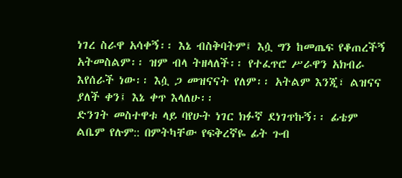ነገረ ስራዋ አሳቀኝ፡፡ እኔ ብስቅባትም፤ እሷ ግን ከመጤፍ የቆጠረችኝ  አትመስልም፡፡ ዝም ብላ ትዘላለች፡፡ የተፈጥሮ ሥራዋን አክብራ እየሰራች ነው፡፡ እሷ ጋ መዝናናት የለም፡፡ አትልም እንጂ፣ ልዝናና ያለች ቀን፤ እኔ ቀጥ እላለሁ፡፡
ድንገት መስተዋቱ ላይ ባየሁት ነገር ክፉኛ ደነገጥኩኝ፡፡ ፊቴም ልቤም የሉም:: በምትካቸው የፍቅረኛዬ ፊት ጉብ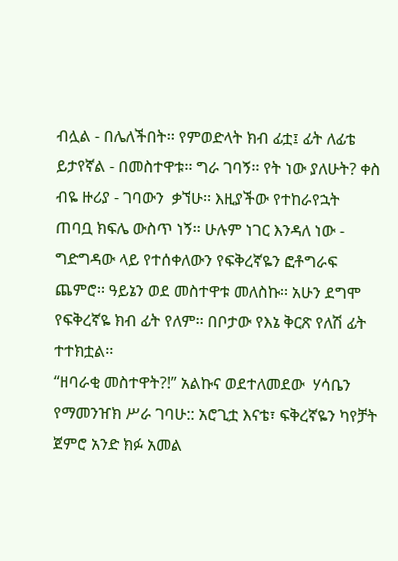ብሏል - በሌለችበት፡፡ የምወድላት ክብ ፊቷ፤ ፊት ለፊቴ  ይታየኛል - በመስተዋቱ፡፡ ግራ ገባኝ፡፡ የት ነው ያለሁት? ቀስ ብዬ ዙሪያ - ገባውን  ቃኘሁ፡፡ እዚያችው የተከራየኋት ጠባቧ ክፍሌ ውስጥ ነኝ፡፡ ሁሉም ነገር እንዳለ ነው - ግድግዳው ላይ የተሰቀለውን የፍቅረኛዬን ፎቶግራፍ ጨምሮ፡፡ ዓይኔን ወደ መስተዋቱ መለስኩ፡፡ አሁን ደግሞ የፍቅረኛዬ ክብ ፊት የለም፡፡ በቦታው የእኔ ቅርጽ የለሽ ፊት ተተክቷል፡፡
“ዘባራቂ መስተዋት?!” አልኩና ወደተለመደው  ሃሳቤን የማመንዠክ ሥራ ገባሁ:: አሮጊቷ እናቴ፣ ፍቅረኛዬን ካየቻት ጀምሮ አንድ ክፉ አመል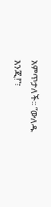አምጥታለች፡፡ “ውለዱ እንጂ!”፣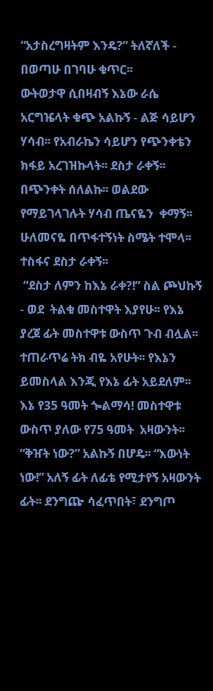“አታስረግዛትም እንዴ?” ትለኛለች - በወጣሁ በገባሁ ቁጥር፡፡
ውትወታዋ ሲበዛብኝ እኔው ራሴ አርግዤላት ቁጭ አልኩኝ - ልጅ ሳይሆን ሃሳብ፡፡ የአብራኬን ሳይሆን የጭንቀቴን ክፋይ አረገዝኩላት፡፡ ደስታ ራቀኝ፡፡ በጭንቀት ሰለልኩ፡፡ ወልደው የማይገላገሉት ሃሳብ ጤናዬን  ቀማኝ፡፡ ሁለመናዬ በጥፋተኝነት ስሜት ተሞላ፡፡ ተስፋና ደስታ ራቀኝ፡፡
 “ደስታ ለምን ከእኔ ራቀ?!” ስል ጮህኩኝ - ወደ  ትልቁ መስተዋት እያየሁ፡፡ የእኔ ያረጀ ፊት መስተዋቱ ውስጥ ጉብ ብሏል፡፡  ተጠራጥሬ ትክ ብዬ አየሁት፡፡ የእኔን  ይመስላል እንጂ የእኔ ፊት አይደለም፡፡ እኔ የ35 ዓመት ጐልማሳ! መስተዋቱ ውስጥ ያለው የ75 ዓመት  አዛውንት፡፡ “ቅዠት ነው?” አልኩኝ በሆዴ፡፡ “እውነት ነው!” አለኝ ፊት ለፊቴ የሚታየኝ አዛውንት ፊት፡፡ ደንግጬ ሳፈጥበት፣ ደንግጦ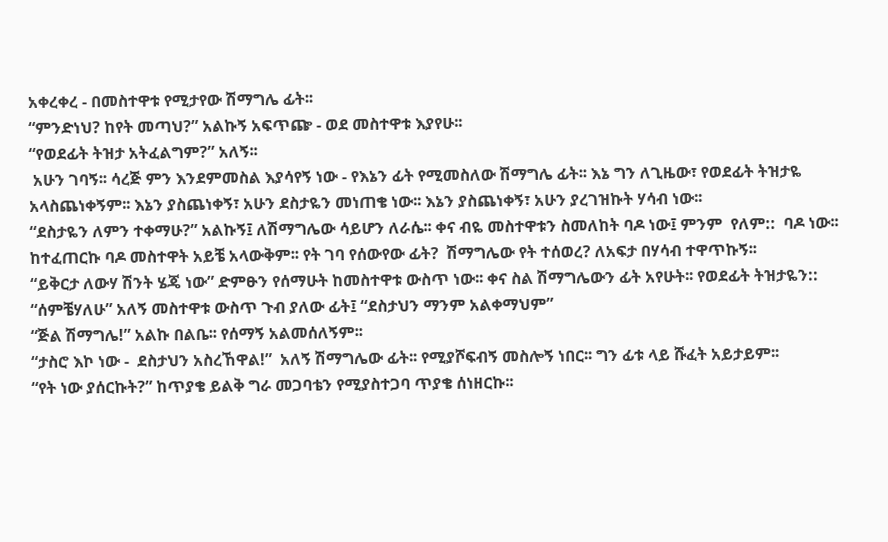አቀረቀረ - በመስተዋቱ የሚታየው ሽማግሌ ፊት፡፡
“ምንድነህ? ከየት መጣህ?” አልኩኝ አፍጥጬ - ወደ መስተዋቱ እያየሁ፡፡
“የወደፊት ትዝታ አትፈልግም?” አለኝ፡፡
 አሁን ገባኝ፡፡ ሳረጅ ምን እንደምመስል እያሳየኝ ነው - የእኔን ፊት የሚመስለው ሽማግሌ ፊት፡፡ እኔ ግን ለጊዜው፣ የወደፊት ትዝታዬ አላስጨነቀኝም፡፡ እኔን ያስጨነቀኝ፣ አሁን ደስታዬን መነጠቄ ነው፡፡ እኔን ያስጨነቀኝ፣ አሁን ያረገዝኩት ሃሳብ ነው፡፡
“ደስታዬን ለምን ተቀማሁ?” አልኩኝ፤ ለሽማግሌው ሳይሆን ለራሴ፡፡ ቀና ብዬ መስተዋቱን ስመለከት ባዶ ነው፤ ምንም  የለም::  ባዶ ነው፡፡ ከተፈጠርኩ ባዶ መስተዋት አይቼ አላውቅም፡፡ የት ገባ የሰውየው ፊት?  ሽማግሌው የት ተሰወረ? ለአፍታ በሃሳብ ተዋጥኩኝ፡፡
“ይቅርታ ለውሃ ሽንት ሄጄ ነው” ድምፁን የሰማሁት ከመስተዋቱ ውስጥ ነው፡፡ ቀና ስል ሽማግሌውን ፊት አየሁት፡፡ የወደፊት ትዝታዬን::
“ሰምቼሃለሁ” አለኝ መስተዋቱ ውስጥ ጉብ ያለው ፊት፤ “ደስታህን ማንም አልቀማህም”
“ጅል ሽማግሌ!” አልኩ በልቤ፡፡ የሰማኝ አልመሰለኝም፡፡
“ታስሮ እኮ ነው -  ደስታህን አስረኸዋል!”  አለኝ ሽማግሌው ፊት፡፡ የሚያሾፍብኝ መስሎኝ ነበር፡፡ ግን ፊቱ ላይ ሹፈት አይታይም፡፡
“የት ነው ያሰርኩት?” ከጥያቄ ይልቅ ግራ መጋባቴን የሚያስተጋባ ጥያቄ ሰነዘርኩ፡፡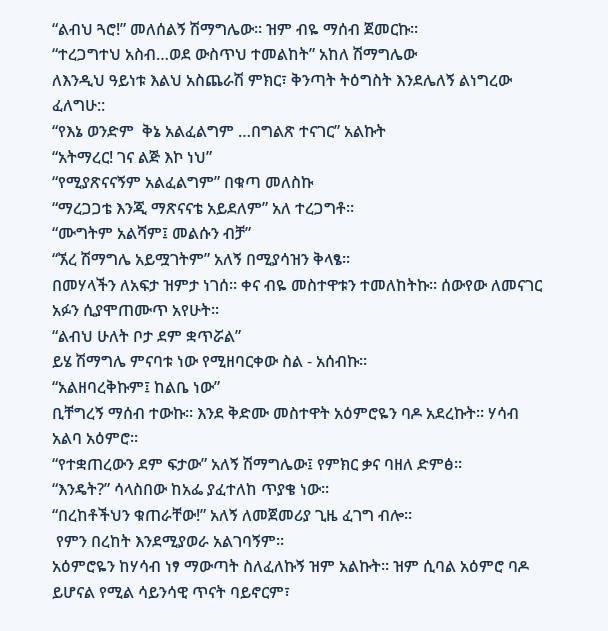“ልብህ ጓሮ!” መለሰልኝ ሽማግሌው፡፡ ዝም ብዬ ማሰብ ጀመርኩ፡፡
“ተረጋግተህ አስብ…ወደ ውስጥህ ተመልከት” አከለ ሽማግሌው
ለእንዲህ ዓይነቱ እልህ አስጨራሽ ምክር፣ ቅንጣት ትዕግስት እንደሌለኝ ልነግረው ፈለግሁ::
“የእኔ ወንድም  ቅኔ አልፈልግም …በግልጽ ተናገር” አልኩት
“አትማረር! ገና ልጅ እኮ ነህ”
“የሚያጽናናኝም አልፈልግም” በቁጣ መለስኩ
“ማረጋጋቴ እንጂ ማጽናናቴ አይደለም” አለ ተረጋግቶ፡፡
“ሙግትም አልሻም፤ መልሱን ብቻ”
“ኧረ ሽማግሌ አይሟገትም” አለኝ በሚያሳዝን ቅላፄ፡፡
በመሃላችን ለአፍታ ዝምታ ነገሰ፡፡ ቀና ብዬ መስተዋቱን ተመለከትኩ፡፡ ሰውየው ለመናገር አፉን ሲያሞጠሙጥ አየሁት፡፡
“ልብህ ሁለት ቦታ ደም ቋጥሯል”
ይሄ ሽማግሌ ምናባቱ ነው የሚዘባርቀው ስል - አሰብኩ፡፡
“አልዘባረቅኩም፤ ከልቤ ነው”
ቢቸግረኝ ማሰብ ተውኩ፡፡ እንደ ቅድሙ መስተዋት አዕምሮዬን ባዶ አደረኩት፡፡ ሃሳብ አልባ አዕምሮ፡፡
“የተቋጠረውን ደም ፍታው” አለኝ ሽማግሌው፤ የምክር ቃና ባዘለ ድምፅ፡፡
“እንዴት?” ሳላስበው ከአፌ ያፈተለከ ጥያቄ ነው፡፡
“በረከቶችህን ቁጠራቸው!” አለኝ ለመጀመሪያ ጊዜ ፈገግ ብሎ፡፡
 የምን በረከት እንደሚያወራ አልገባኝም፡፡
አዕምሮዬን ከሃሳብ ነፃ ማውጣት ስለፈለኩኝ ዝም አልኩት፡፡ ዝም ሲባል አዕምሮ ባዶ ይሆናል የሚል ሳይንሳዊ ጥናት ባይኖርም፣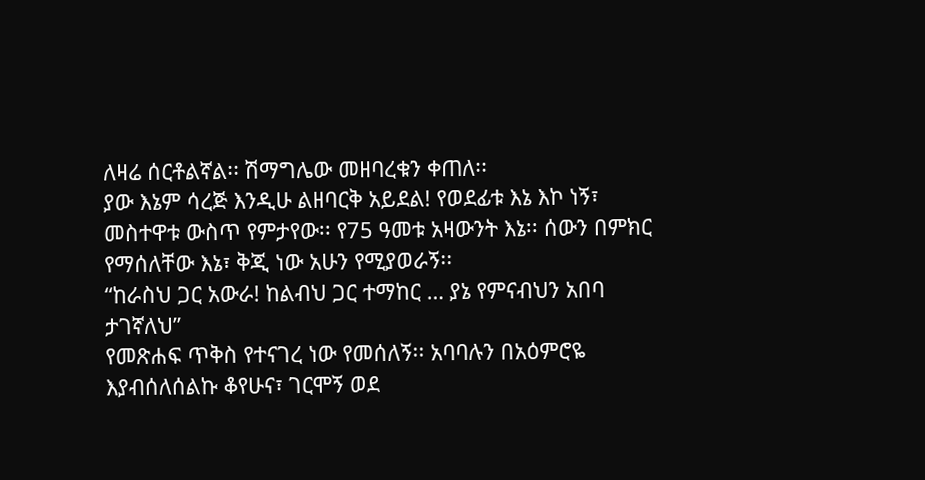ለዛሬ ሰርቶልኛል፡፡ ሽማግሌው መዘባረቁን ቀጠለ፡፡
ያው እኔም ሳረጅ እንዲሁ ልዘባርቅ አይደል! የወደፊቱ እኔ እኮ ነኝ፣ መስተዋቱ ውስጥ የምታየው፡፡ የ75 ዓመቱ አዛውንት እኔ፡፡ ሰውን በምክር የማሰለቸው እኔ፣ ቅጂ ነው አሁን የሚያወራኝ፡፡
“ከራስህ ጋር አውራ! ከልብህ ጋር ተማከር … ያኔ የምናብህን አበባ ታገኛለህ”
የመጽሐፍ ጥቅስ የተናገረ ነው የመሰለኝ፡፡ አባባሉን በአዕምሮዬ እያብሰለሰልኩ ቆየሁና፣ ገርሞኝ ወደ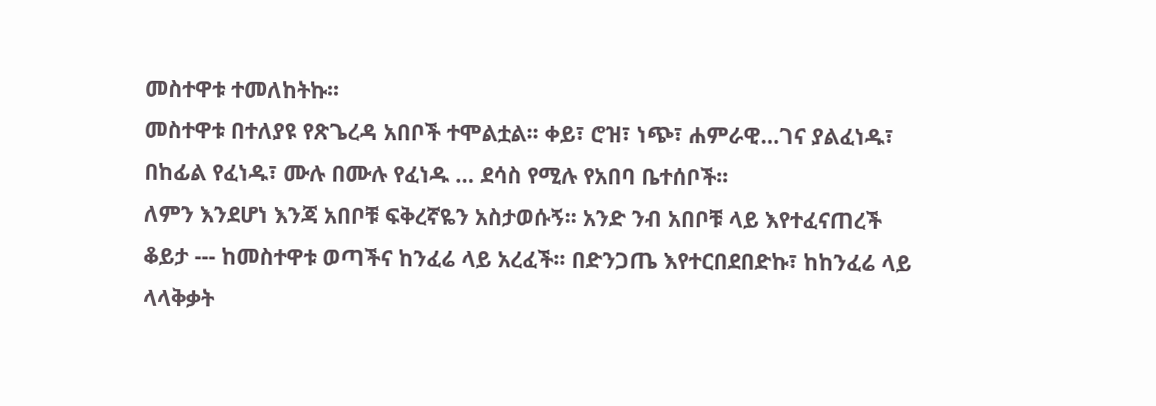መስተዋቱ ተመለከትኩ፡፡
መስተዋቱ በተለያዩ የጽጌረዳ አበቦች ተሞልቷል፡፡ ቀይ፣ ሮዝ፣ ነጭ፣ ሐምራዊ…ገና ያልፈነዱ፣ በከፊል የፈነዱ፣ ሙሉ በሙሉ የፈነዱ … ደሳስ የሚሉ የአበባ ቤተሰቦች፡፡
ለምን እንደሆነ እንጃ አበቦቹ ፍቅረኛዬን አስታወሱኝ፡፡ አንድ ንብ አበቦቹ ላይ እየተፈናጠረች ቆይታ --- ከመስተዋቱ ወጣችና ከንፈሬ ላይ አረፈች፡፡ በድንጋጤ እየተርበደበድኩ፣ ከከንፈሬ ላይ ላላቅቃት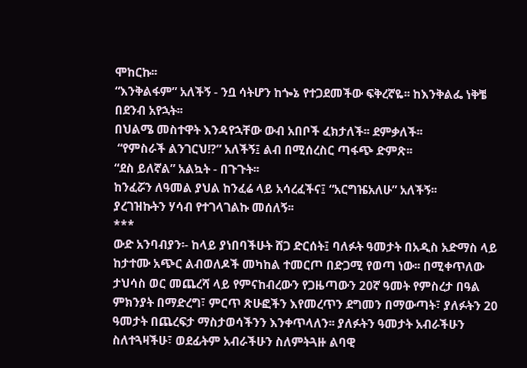ሞከርኩ፡፡
“እንቅልፋም” አለችኝ - ንቧ ሳትሆን ከጐኔ የተጋደመችው ፍቅረኛዬ፡፡ ከእንቅልፌ ነቅቼ በደንብ አየኋት፡፡
በህልሜ መስተዋት እንዳየኋቸው ውብ አበቦች ፈክታለች፡፡ ደምቃለች፡፡
 “የምስራች ልንገርህ!?” አለችኝ፤ ልብ በሚሰረስር ጣፋጭ ድምጽ፡፡
“ደስ ይለኛል” አልኳት - በጉጉት፡፡
ከንፈሯን ለዓመል ያህል ከንፈሬ ላይ አሳረፈችና፤ “አርግዤአለሁ” አለችኝ፡፡
ያረገዝኩትን ሃሳብ የተገላገልኩ መሰለኝ፡፡
***
ውድ አንባብያን፡- ከላይ ያነበባችሁት ሸጋ ድርሰት፤ ባለፉት ዓመታት በአዲስ አድማስ ላይ ከታተሙ አጭር ልብወለዶች መካከል ተመርጦ በድጋሚ የወጣ ነው፡፡ በሚቀጥለው ታህሳስ ወር መጨረሻ ላይ የምናከብረውን የጋዜጣውን 20ኛ ዓመት የምስረታ በዓል ምክንያት በማድረግ፣ ምርጥ ጽሁፎችን እየመረጥን ደግመን በማውጣት፣ ያለፉትን 20 ዓመታት በጨረፍታ ማስታወሳችንን እንቀጥላለን፡፡ ያለፉትን ዓመታት አብራችሁን ስለተጓዛችሁ፣ ወደፊትም አብራችሁን ስለምትጓዙ ልባዊ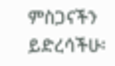ምስጋናችን ይድረሳችሁ፡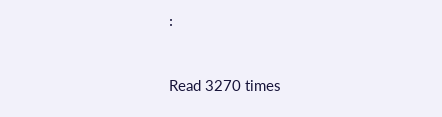፡


Read 3270 times